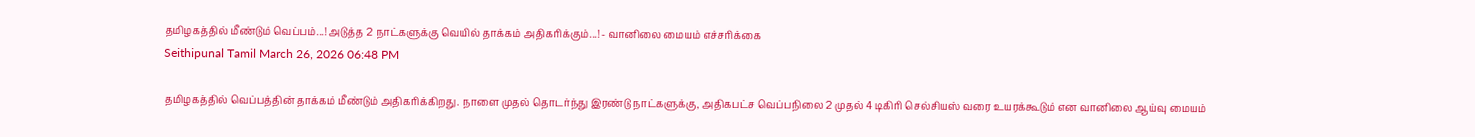தமிழகத்தில் மீண்டும் வெப்பம்...! அடுத்த 2 நாட்களுக்கு வெயில் தாக்கம் அதிகரிக்கும்...! - வானிலை மையம் எச்சரிக்கை
Seithipunal Tamil March 26, 2026 06:48 PM

தமிழகத்தில் வெப்பத்தின் தாக்கம் மீண்டும் அதிகரிக்கிறது. நாளை முதல் தொடர்ந்து இரண்டு நாட்களுக்கு, அதிகபட்ச வெப்பநிலை 2 முதல் 4 டிகிரி செல்சியஸ் வரை உயரக்கூடும் என வானிலை ஆய்வு மையம்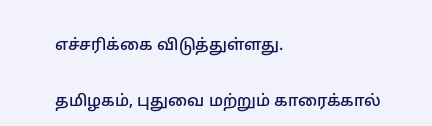எச்சரிக்கை விடுத்துள்ளது.

தமிழகம், புதுவை மற்றும் காரைக்கால்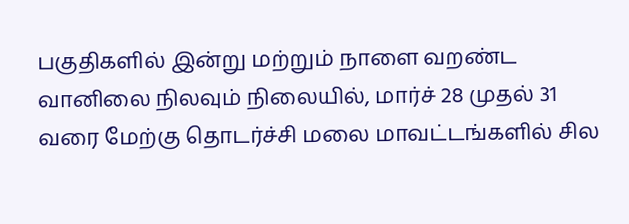பகுதிகளில் இன்று மற்றும் நாளை வறண்ட வானிலை நிலவும் நிலையில், மார்ச் 28 முதல் 31 வரை மேற்கு தொடர்ச்சி மலை மாவட்டங்களில் சில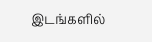இடங்களில்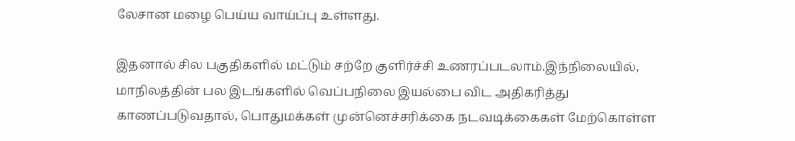லேசான மழை பெய்ய வாய்ப்பு உள்ளது.

இதனால் சில பகுதிகளில் மட்டும் சற்றே குளிர்ச்சி உணரப்படலாம்.இந்நிலையில், மாநிலத்தின் பல இடங்களில் வெப்பநிலை இயல்பை விட அதிகரித்து காணப்படுவதால், பொதுமக்கள் முன்னெச்சரிக்கை நடவடிக்கைகள் மேற்கொள்ள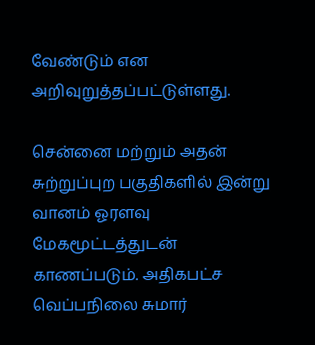வேண்டும் என அறிவுறுத்தப்பட்டுள்ளது.

சென்னை மற்றும் அதன் சுற்றுப்புற பகுதிகளில் இன்று வானம் ஓரளவு மேகமூட்டத்துடன் காணப்படும். அதிகபட்ச வெப்பநிலை சுமார்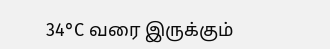34°C வரை இருக்கும்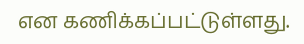என கணிக்கப்பட்டுள்ளது.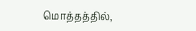மொத்தத்தில்,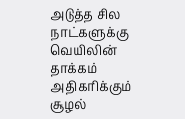அடுத்த சில நாட்களுக்கு வெயிலின் தாக்கம் அதிகரிக்கும் சூழல்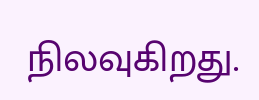நிலவுகிறது.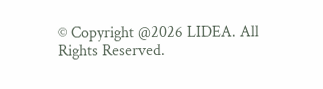© Copyright @2026 LIDEA. All Rights Reserved.